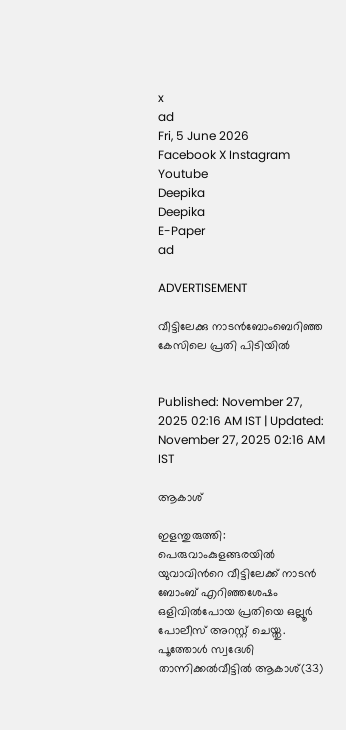x
ad
Fri, 5 June 2026
Facebook X Instagram Youtube
Deepika
Deepika
E-Paper
ad

ADVERTISEMENT

വീട്ടിലേക്കു നാടൻബോംബെറിഞ്ഞ കേസിലെ പ്രതി പിടിയിൽ


Published: November 27, 2025 02:16 AM IST | Updated: November 27, 2025 02:16 AM IST

ആകാശ്

ഇളന്തുരുത്തി: പെരുവാംകുളങ്ങരയിൽ യുവാവിന്‍റെ വീട്ടിലേക്ക് നാടൻ ബോംബ് എറിഞ്ഞശേഷം ഒളിവിൽപോയ പ്രതിയെ ഒല്ലൂർ പോലീസ് അറസ്റ്റ് ചെയ്തു. പൂത്തോൾ സ്വദേശി താന്നിക്കൽവീട്ടിൽ ആകാശ്(33)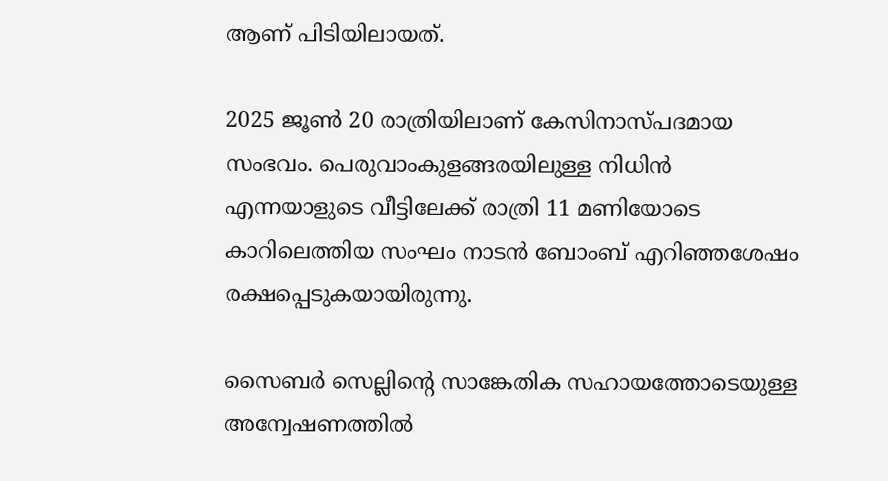ആണ് പിടിയിലായത്.

2025 ജൂൺ 20 രാത്രിയിലാണ് കേസിനാസ്‌പദമായ സംഭവം. പെരുവാംകുളങ്ങരയിലുള്ള നിധിൻ എന്നയാളുടെ വീട്ടിലേക്ക് രാത്രി 11 മണിയോടെ കാറിലെത്തിയ സംഘം നാടൻ ബോംബ് എറിഞ്ഞശേഷം രക്ഷപ്പെടുകയായിരുന്നു.

സൈബർ സെല്ലിന്‍റെ സാങ്കേതിക സഹായത്തോടെയുള്ള അന്വേഷണത്തിൽ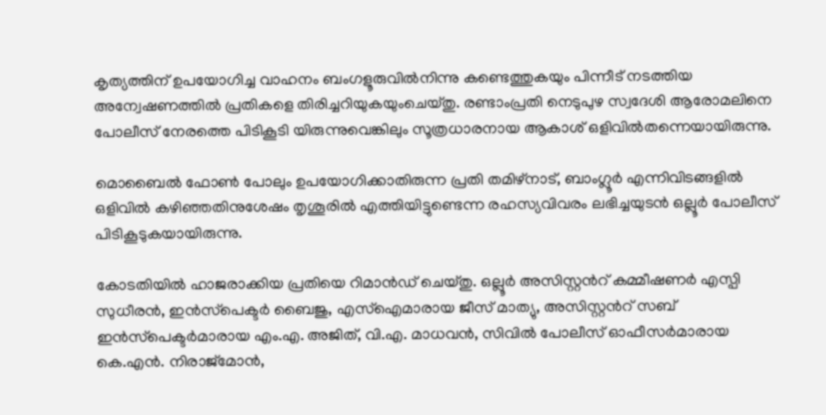കൃത്യത്തിന് ഉപയോഗിച്ച വാഹനം ബംഗളൂരുവിൽനിന്നു കണ്ടെത്തുകയും പിന്നീട് നടത്തിയ അന്വേഷണത്തിൽ പ്രതികളെ തിരിച്ചറിയുകയുംചെയ്തു. രണ്ടാംപ്രതി നെടുപുഴ സ്വദേശി ആരോമലിനെ പോലീസ് നേരത്തെ പിടികൂടി യിരുന്നുവെങ്കിലും സൂത്രധാരനായ ആകാശ് ഒളിവിൽതന്നെയായിരുന്നു.

മൊബൈൽ ഫോൺ പോലും ഉപയോഗിക്കാതിരുന്ന പ്രതി തമിഴ്നാട്, ബാംഗ്ലൂർ എന്നിവിടങ്ങളിൽ ഒളിവിൽ കഴിഞ്ഞതിനുശേഷം തൃശൂരിൽ എത്തിയിട്ടുണ്ടെന്ന രഹസ്യവിവരം ലഭിച്ചയുടൻ ഒല്ലൂർ പോലീസ് പിടികൂടുകയായിരുന്നു.

കോടതിയിൽ ഹാജരാക്കിയ പ്രതിയെ റിമാൻഡ് ചെയ്തു. ഒല്ലൂർ അസിസ്റ്റന്‍റ് കമ്മീഷണർ എസ്പി സുധീരൻ, ഇൻസ്‌പെക്ടർ ബൈജു, എസ്ഐമാരായ ജീസ് മാത്യു, അസിസ്റ്റന്‍റ് സബ് ഇൻസ്‌പെക്ടർമാരായ എം.എ. അജിത്, വി.എ. മാധവൻ, സിവിൽ പോലീസ് ഓഫീസർമാരായ കെ.എൻ. നിരാജ്മോൻ,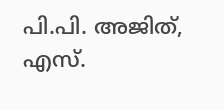പി.പി. അജിത്, എസ്.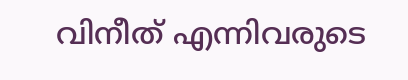വിനീത് എന്നിവരുടെ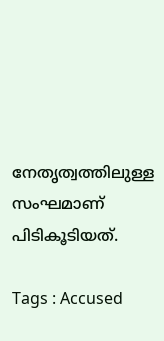നേതൃത്വത്തിലുള്ള സംഘമാണ് പിടികൂടിയത്.

Tags : Accused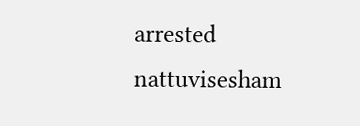arrested nattuvisesham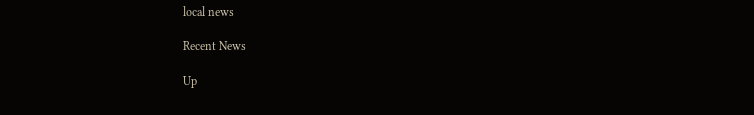local news

Recent News

Up